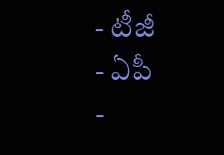- టీజీ
- ఏపీ
-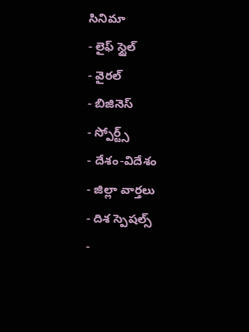సినిమా
- లైఫ్ స్టైల్
- వైరల్
- బిజినెస్
- స్పోర్ట్స్
- దేశం-విదేశం
- జిల్లా వార్తలు
- దిశ స్పెషల్స్
-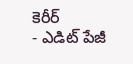కెరీర్
- ఎడిట్ పేజీ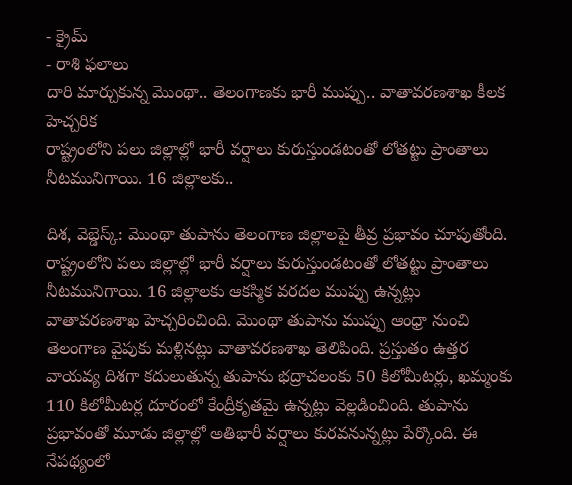- క్రైమ్
- రాశి ఫలాలు
దారి మార్చుకున్న మొంథా.. తెలంగాణకు భారీ ముప్పు.. వాతావరణశాఖ కీలక హెచ్చరిక
రాష్ట్రంలోని పలు జిల్లాల్లో భారీ వర్షాలు కురుస్తుండటంతో లోతట్టు ప్రాంతాలు నీటమునిగాయి. 16 జిల్లాలకు..

దిశ, వెబ్డెస్క్: మొంథా తుపాను తెలంగాణ జిల్లాలపై తీవ్ర ప్రభావం చూపుతోంది. రాష్ట్రంలోని పలు జిల్లాల్లో భారీ వర్షాలు కురుస్తుండటంతో లోతట్టు ప్రాంతాలు నీటమునిగాయి. 16 జిల్లాలకు ఆకస్మిక వరదల ముప్పు ఉన్నట్లు వాతావరణశాఖ హెచ్చరించింది. మొంథా తుపాను ముప్పు ఆంధ్రా నుంచి తెలంగాణ వైపుకు మళ్లినట్లు వాతావరణశాఖ తెలిపింది. ప్రస్తుతం ఉత్తర వాయవ్య దిశగా కదులుతున్న తుపాను భద్రాచలంకు 50 కిలోమీటర్లు, ఖమ్మంకు 110 కిలోమీటర్ల దూరంలో కేంద్రీకృతమై ఉన్నట్లు వెల్లడించింది. తుపాను ప్రభావంతో మూడు జిల్లాల్లో అతిభారీ వర్షాలు కురవనున్నట్లు పేర్కొంది. ఈ నేపథ్యంలో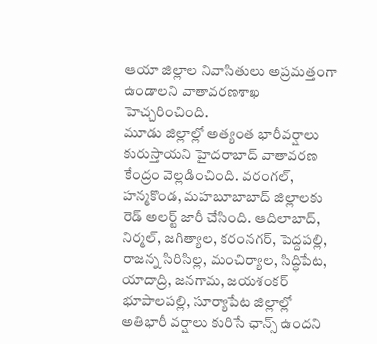ఆయా జిల్లాల నివాసితులు అప్రమత్తంగా ఉండాలని వాతావరణశాఖ హెచ్చరించింది.
మూడు జిల్లాల్లో అత్యంత భారీవర్షాలు కురుస్తాయని హైదరాబాద్ వాతావరణ కేంద్రం వెల్లడించింది. వరంగల్, హన్మకొండ, మహబూబాబాద్ జిల్లాలకు రెడ్ అలర్ట్ జారీ చేసింది. ఆదిలాబాద్, నిర్మల్, జగిత్యాల, కరంనగర్, పెద్దపల్లి, రాజన్న సిరిసిల్ల, మంచిర్యాల, సిద్ధిపేట, యాదాద్రి, జనగామ, జయశంకర్ భూపాలపల్లి, సూర్యాపేట జిల్లాల్లో అతిభారీ వర్షాలు కురిసే ఛాన్స్ ఉందని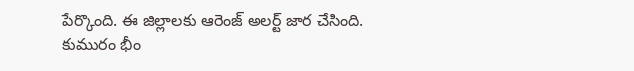పేర్కొంది. ఈ జిల్లాలకు ఆరెంజ్ అలర్ట్ జార చేసింది.
కుమురం భీం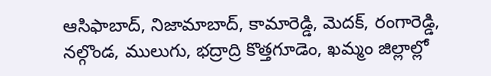ఆసిఫాబాద్, నిజామాబాద్, కామారెడ్డి, మెదక్, రంగారెడ్డి, నల్గొండ, ములుగు, భద్రాద్రి కొత్తగూడెం, ఖమ్మం జిల్లాల్లో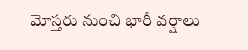మోస్తరు నుంచి భారీ వర్షాలు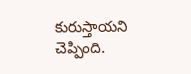కురుస్తాయని చెప్పింది.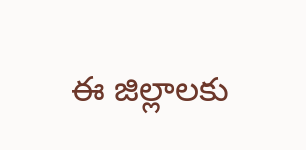ఈ జిల్లాలకు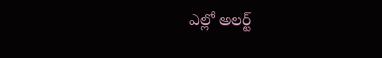ఎల్లో అలర్ట్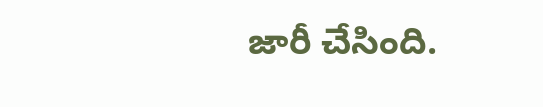జారీ చేసింది.